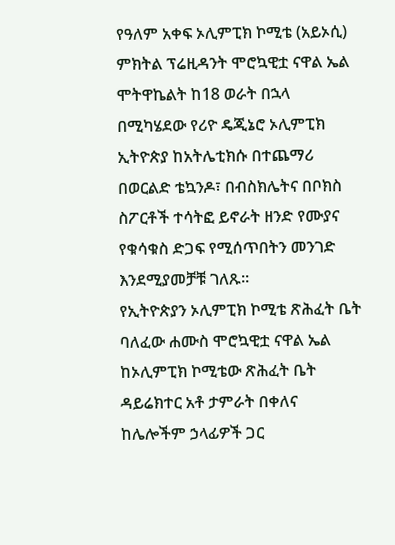የዓለም አቀፍ ኦሊምፒክ ኮሚቴ (አይኦሲ) ምክትል ፕሬዚዳንት ሞሮኳዊቷ ናዋል ኤል ሞትዋኬልት ከ18 ወራት በኋላ በሚካሄደው የሪዮ ዴጂኔሮ ኦሊምፒክ ኢትዮጵያ ከአትሌቲክሱ በተጨማሪ በወርልድ ቴኳንዶ፣ በብስክሌትና በቦክስ ስፖርቶች ተሳትፎ ይኖራት ዘንድ የሙያና የቁሳቁስ ድጋፍ የሚሰጥበትን መንገድ እንደሚያመቻቹ ገለጹ፡፡
የኢትዮጵያን ኦሊምፒክ ኮሚቴ ጽሕፈት ቤት ባለፈው ሐሙስ ሞሮኳዊቷ ናዋል ኤል ከኦሊምፒክ ኮሚቴው ጽሕፈት ቤት ዳይሬክተር አቶ ታምራት በቀለና ከሌሎችም ኃላፊዎች ጋር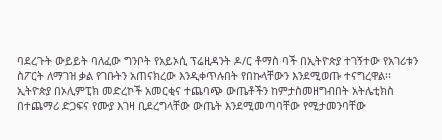ባደረጉት ውይይት ባለፈው ግንቦት የአይኦሲ ፕሬዚዳንት ዶ/ር ቶማስ ባች በኢትዮጵያ ተገኝተው የአገሪቱን ስፖርት ለማገዝ ቃል የገቡትን አጠናክረው እንዲቀጥሉበት የበኩላቸውን እንደሚወጡ ተናግረዋል፡፡
ኢትዮጵያ በኦሊምፒክ መድረኮች አመርቂና ተጨባጭ ውጤቶችን ከምታስመዘግብበት አትሌቲክስ በተጨማሪ ድጋፍና የሙያ እገዛ ቢደረግላቸው ውጤት እንደሚመጣባቸው የሚታመንባቸው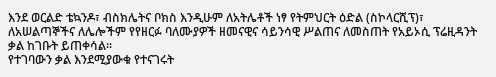እንደ ወርልድ ቴኳንዶ፣ ብስክሌትና ቦክስ እንዲሁም ለአትሌቶች ነፃ የትምህርት ዕድል (ስኮላርሺፕ)፣ ለአሠልጣኞችና ለሌሎችም የየዘርፉ ባለሙያዎች ዘመናዊና ሳይንሳዊ ሥልጠና ለመስጠት የአይኦሲ ፕሬዚዳንት ቃል ከገቡት ይጠቀሳል፡፡
የተገባውን ቃል እንደሚያውቁ የተናገሩት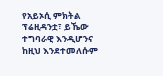የአይኦሲ ምክትል ፕሬዚዳንቷ፣ ይኼው ተግባራዊ እንዲሆንና ከዚህ እንደተመለሱም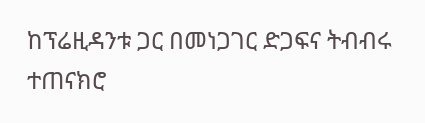ከፕሬዚዳንቱ ጋር በመነጋገር ድጋፍና ትብብሩ ተጠናክሮ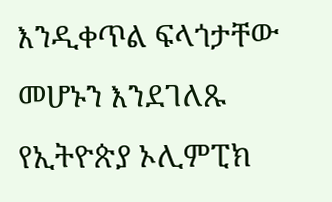እንዲቀጥል ፍላጎታቸው መሆኑን እንደገለጹ የኢትዮጵያ ኦሊምፒክ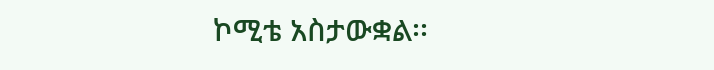ኮሚቴ አስታውቋል፡፡